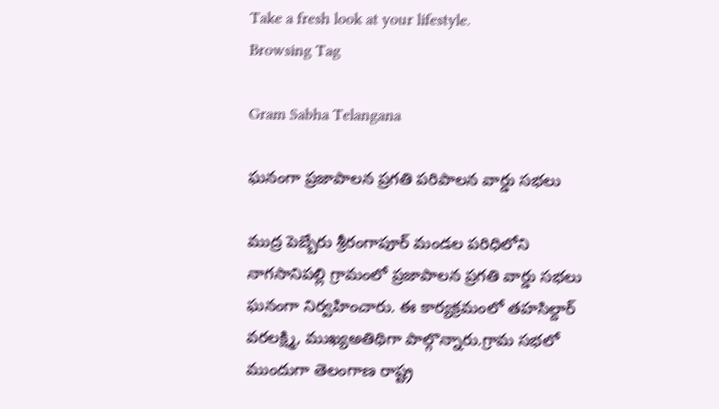Take a fresh look at your lifestyle.
Browsing Tag

Gram Sabha Telangana

ఘనంగా ప్రజాపాలన ప్రగతి పరిపాలన వార్డు సభలు

ముద్ర పెబ్బేరు శ్రీరంగాపూర్ మండల పరిధిలోని నాగసానిపల్లి గ్రామంలో ప్రజాపాలన ప్రగతి వార్డు సభలు ఘనంగా నిర్వహించారు. ఈ కార్యక్రమంలో తహసిల్దార్ వరలక్ష్మి, ముఖ్యఅతిథిగా పాల్గొన్నారు.గ్రామ సభలో ముందుగా తెలంగాణ రాష్ట్ర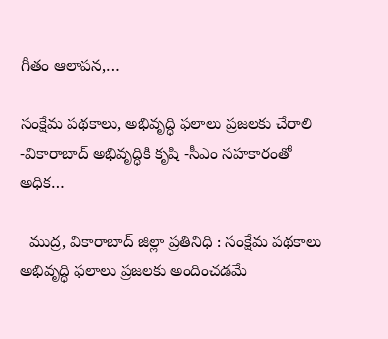గీతం ఆలాపన,…

సంక్షేమ పథకాలు, అభివృద్ధి ఫలాలు ప్రజలకు చేరాలి -వికారాబాద్ అభివృద్ధికి కృషి -సీఎం సహకారంతో అధిక…

  ముద్ర, వికారాబాద్ జిల్లా ప్రతినిధి : సంక్షేమ పథకాలు అభివృద్ధి ఫలాలు ప్రజలకు అందించడమే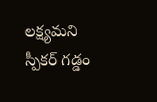లక్ష్యమని స్పీకర్ గడ్డం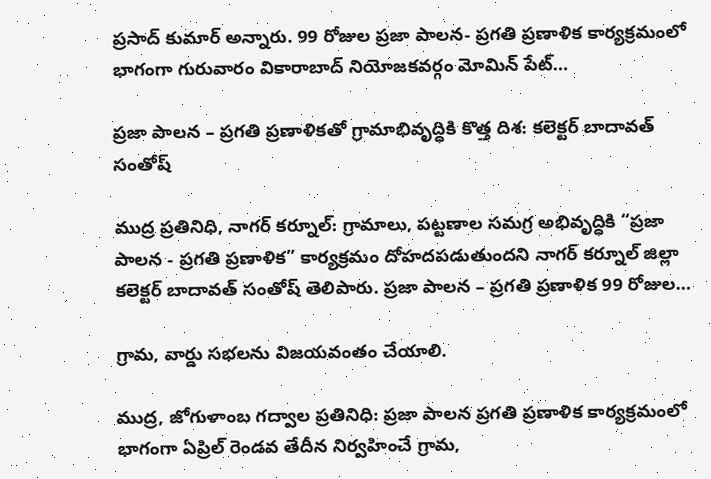ప్రసాద్ కుమార్ అన్నారు. 99 రోజుల ప్రజా పాలన- ప్రగతి ప్రణాళిక కార్యక్రమంలో భాగంగా గురువారం వికారాబాద్ నియోజకవర్గం మోమిన్ పేట్…

ప్రజా పాలన – ప్రగతి ప్రణాళికతో గ్రామాభివృద్ధికి కొత్త దిశ: కలెక్టర్ బాదావత్ సంతోష్

ముద్ర ప్రతినిధి, నాగర్ కర్నూల్: గ్రామాలు, పట్టణాల సమగ్ర అభివృద్ధికి “ప్రజా పాలన - ప్రగతి ప్రణాళిక” కార్యక్రమం దోహదపడుతుందని నాగర్ కర్నూల్ జిల్లా కలెక్టర్ బాదావత్ సంతోష్ తెలిపారు. ప్రజా పాలన – ప్రగతి ప్రణాళిక 99 రోజుల…

గ్రామ, వార్డు సభలను విజయవంతం చేయాలి.

ముద్ర, జోగుళాంబ గద్వాల ప్రతినిధి: ప్రజా పాలన ప్రగతి ప్రణాళిక కార్యక్రమంలో భాగంగా ఏప్రిల్ రెండవ తేదీన నిర్వహించే గ్రామ,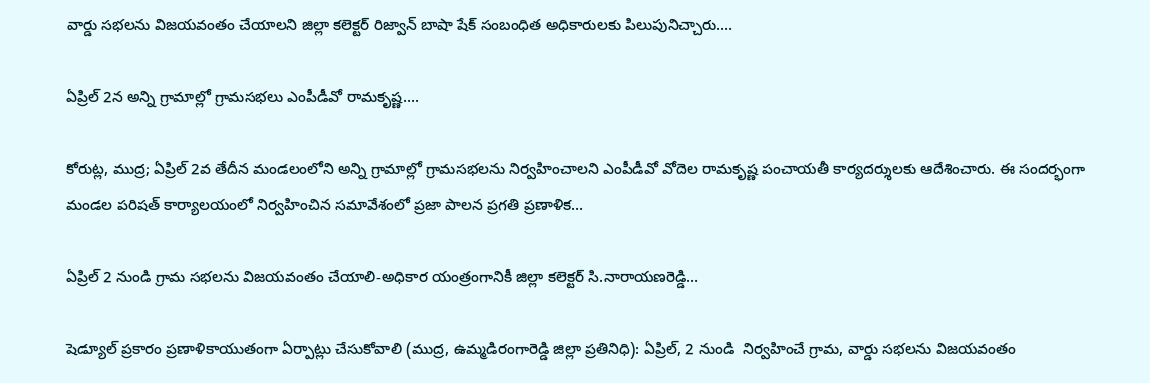వార్డు సభలను విజయవంతం చేయాలని జిల్లా కలెక్టర్ రిజ్వాన్ బాషా షేక్ సంబంధిత అధికారులకు పిలుపునిచ్చారు.…

ఏప్రిల్ 2న అన్ని గ్రామాల్లో గ్రామసభలు ఎంపీడీవో రామకృష్ణ….

కోరుట్ల, ముద్ర; ఏప్రిల్ 2వ తేదీన మండలంలోని అన్ని గ్రామాల్లో గ్రామసభలను నిర్వహించాలని ఎంపీడీవో వోదెల రామకృష్ణ పంచాయతీ కార్యదర్శులకు ఆదేశించారు. ఈ సందర్భంగా మండల పరిషత్ కార్యాలయంలో నిర్వహించిన సమావేశంలో ప్రజా పాలన ప్రగతి ప్రణాళిక…

ఏప్రిల్ 2 నుండి గ్రామ సభలను విజయవంతం చేయాలి-అధికార యంత్రంగానికీ జిల్లా కలెక్టర్ సి.నారాయణరెడ్డి…

షెడ్యూల్ ప్రకారం ప్రణాళికాయుతంగా ఏర్పాట్లు చేసుకోవాలి (ముద్ర, ఉమ్మడిరంగారెడ్డి జిల్లా ప్రతినిధి): ఏప్రిల్, 2 నుండి  నిర్వహించే గ్రామ, వార్డు సభలను విజయవంతం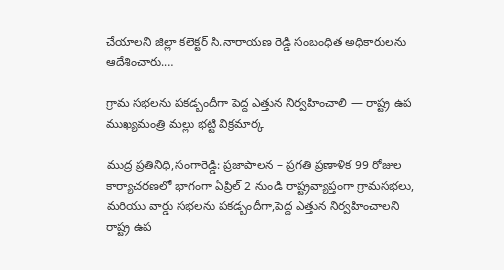చేయాలని జిల్లా కలెక్టర్ సి.నారాయణ రెడ్డి సంబంధిత అధికారులను ఆదేశించారు.…

గ్రామ సభలను పకడ్బందీగా పెద్ద ఎత్తున నిర్వహించాలి — రాష్ట్ర ఉప ముఖ్యమంత్రి మల్లు భట్టి విక్రమార్క

ముద్ర ప్రతినిధి,సంగారెడ్డి: ప్రజాపాలన – ప్రగతి ప్రణాళిక 99 రోజుల కార్యాచరణలో భాగంగా ఏప్రిల్ 2 నుండి రాష్ట్రవ్యాప్తంగా గ్రామసభలు, మరియు వార్డు సభలను పకడ్బందీగా,పెద్ద ఎత్తున నిర్వహించాలని రాష్ట్ర ఉప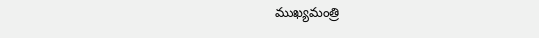ముఖ్యమంత్రి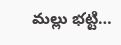మల్లు భట్టి…